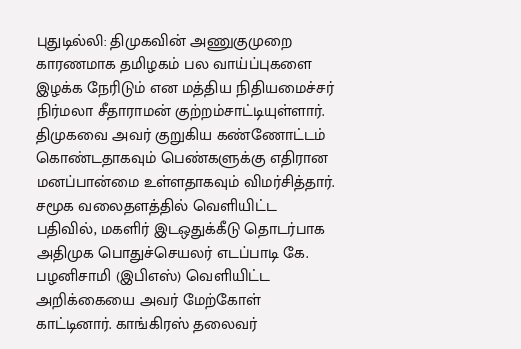புதுடில்லி: திமுகவின் அணுகுமுறை காரணமாக தமிழகம் பல வாய்ப்புகளை இழக்க நேரிடும் என மத்திய நிதியமைச்சர் நிர்மலா சீதாராமன் குற்றம்சாட்டியுள்ளார். திமுகவை அவர் குறுகிய கண்ணோட்டம் கொண்டதாகவும் பெண்களுக்கு எதிரான மனப்பான்மை உள்ளதாகவும் விமர்சித்தார்.
சமூக வலைதளத்தில் வெளியிட்ட பதிவில், மகளிர் இடஒதுக்கீடு தொடர்பாக அதிமுக பொதுச்செயலர் எடப்பாடி கே. பழனிசாமி (இபிஎஸ்) வெளியிட்ட அறிக்கையை அவர் மேற்கோள் காட்டினார். காங்கிரஸ் தலைவர்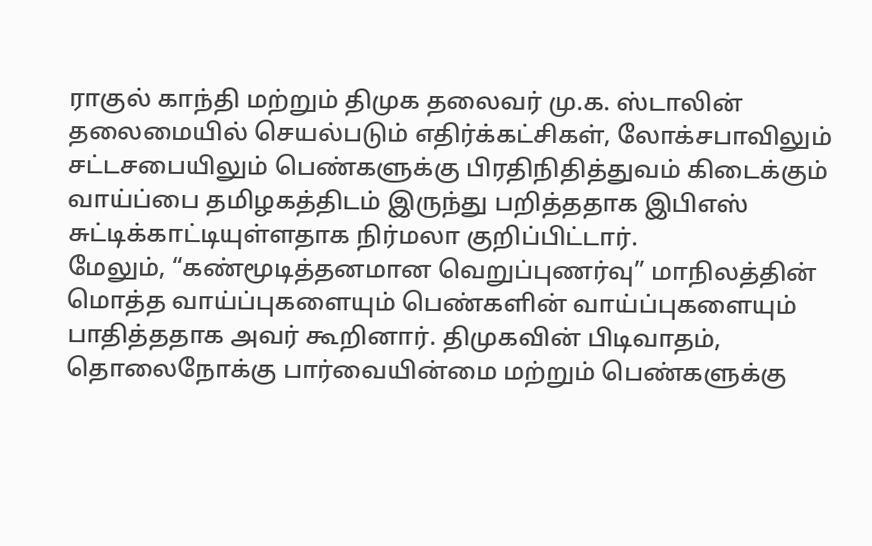ராகுல் காந்தி மற்றும் திமுக தலைவர் மு.க. ஸ்டாலின் தலைமையில் செயல்படும் எதிர்க்கட்சிகள், லோக்சபாவிலும் சட்டசபையிலும் பெண்களுக்கு பிரதிநிதித்துவம் கிடைக்கும் வாய்ப்பை தமிழகத்திடம் இருந்து பறித்ததாக இபிஎஸ் சுட்டிக்காட்டியுள்ளதாக நிர்மலா குறிப்பிட்டார்.
மேலும், “கண்மூடித்தனமான வெறுப்புணர்வு” மாநிலத்தின் மொத்த வாய்ப்புகளையும் பெண்களின் வாய்ப்புகளையும் பாதித்ததாக அவர் கூறினார். திமுகவின் பிடிவாதம், தொலைநோக்கு பார்வையின்மை மற்றும் பெண்களுக்கு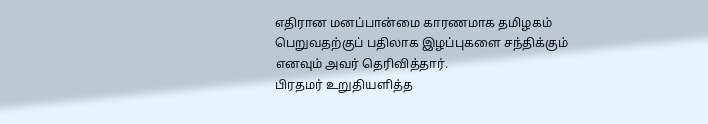எதிரான மனப்பான்மை காரணமாக தமிழகம் பெறுவதற்குப் பதிலாக இழப்புகளை சந்திக்கும் எனவும் அவர் தெரிவித்தார்.
பிரதமர் உறுதியளித்த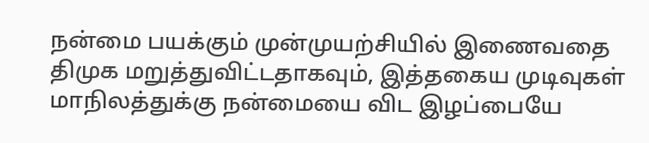நன்மை பயக்கும் முன்முயற்சியில் இணைவதை திமுக மறுத்துவிட்டதாகவும், இத்தகைய முடிவுகள் மாநிலத்துக்கு நன்மையை விட இழப்பையே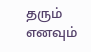தரும் எனவும்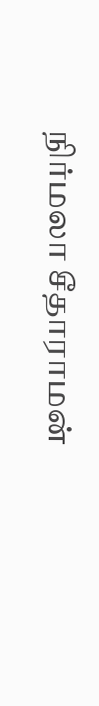நிர்மலா சீதாராமன்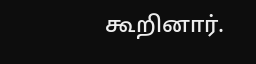கூறினார்.